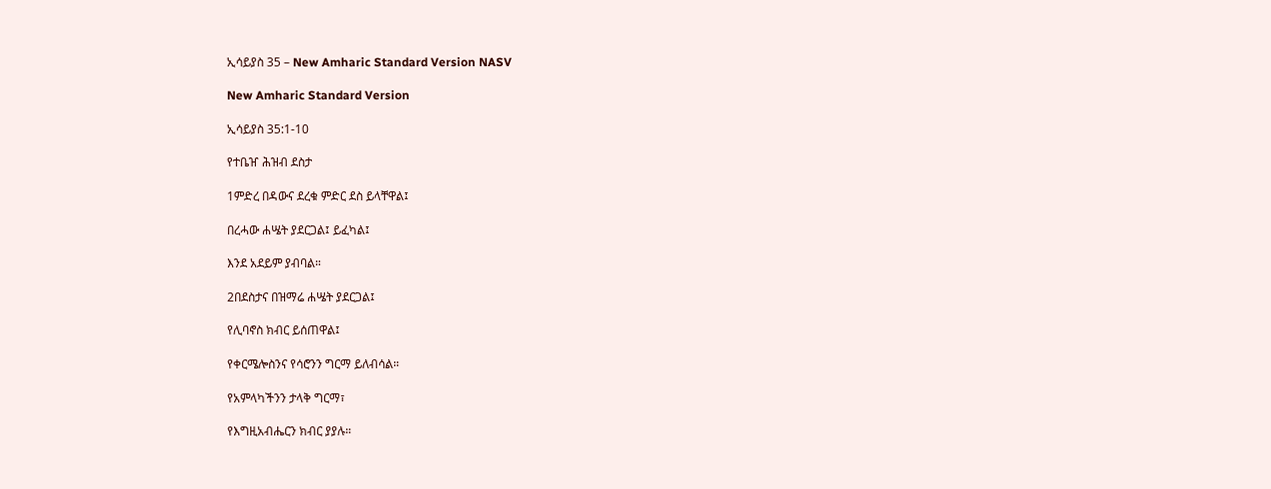ኢሳይያስ 35 – New Amharic Standard Version NASV

New Amharic Standard Version

ኢሳይያስ 35:1-10

የተቤዠ ሕዝብ ደስታ

1ምድረ በዳውና ደረቁ ምድር ደስ ይላቸዋል፤

በረሓው ሐሤት ያደርጋል፤ ይፈካል፤

እንደ አደይም ያብባል።

2በደስታና በዝማሬ ሐሤት ያደርጋል፤

የሊባኖስ ክብር ይሰጠዋል፤

የቀርሜሎስንና የሳሮንን ግርማ ይለብሳል።

የአምላካችንን ታላቅ ግርማ፣

የእግዚአብሔርን ክብር ያያሉ።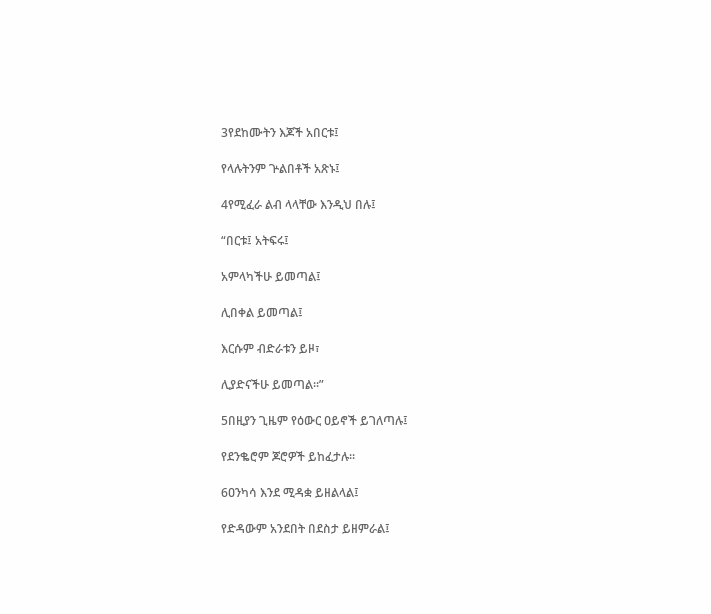3የደከሙትን እጆች አበርቱ፤

የላሉትንም ጕልበቶች አጽኑ፤

4የሚፈራ ልብ ላላቸው እንዲህ በሉ፤

“በርቱ፤ አትፍሩ፤

አምላካችሁ ይመጣል፤

ሊበቀል ይመጣል፤

እርሱም ብድራቱን ይዞ፣

ሊያድናችሁ ይመጣል።”

5በዚያን ጊዜም የዕውር ዐይኖች ይገለጣሉ፤

የደንቈሮም ጆሮዎች ይከፈታሉ።

6ዐንካሳ እንደ ሚዳቋ ይዘልላል፤

የድዳውም አንደበት በደስታ ይዘምራል፤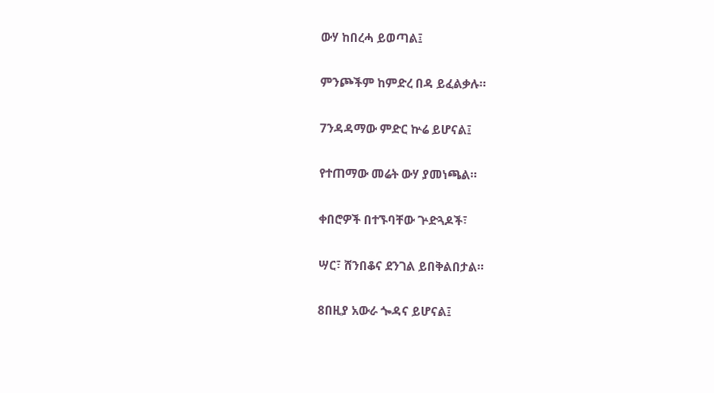ውሃ ከበረሓ ይወጣል፤

ምንጮችም ከምድረ በዳ ይፈልቃሉ።

7ንዳዳማው ምድር ኵሬ ይሆናል፤

የተጠማው መሬት ውሃ ያመነጫል።

ቀበሮዎች በተኙባቸው ጕድጓዶች፣

ሣር፣ ሸንበቆና ደንገል ይበቅልበታል።

8በዚያ አውራ ጐዳና ይሆናል፤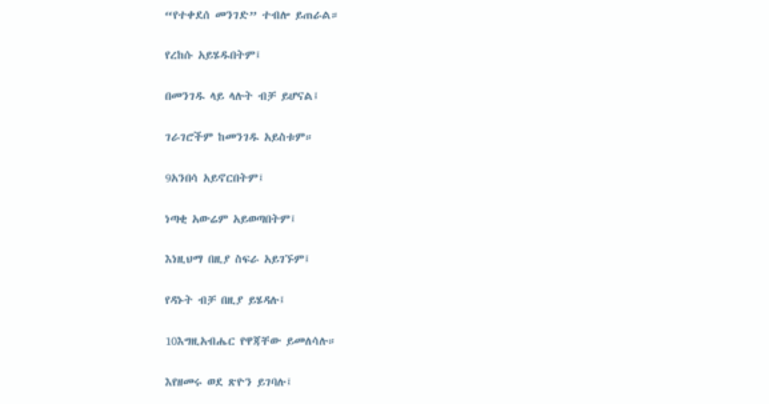“የተቀደሰ መንገድ” ተብሎ ይጠራል።

የረከሱ አይሄዱበትም፤

በመንገዱ ላይ ላሉት ብቻ ይሆናል፤

ገራገሮችም ከመንገዱ አይስቱም።

9አንበሳ አይኖርበትም፤

ነጣቂ አውሬም አይወጣበትም፤

እነዚህማ በዚያ ስፍራ አይገኙም፤

የዳኑት ብቻ በዚያ ይሄዳሉ፤

10እግዚአብሔር የዋጃቸው ይመለሳሉ።

እየዘመሩ ወደ ጽዮን ይገባሉ፤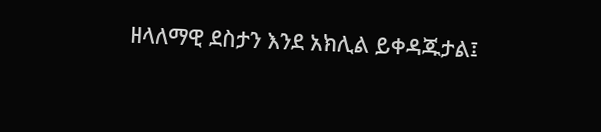ዘላለማዊ ደስታን እንደ አክሊል ይቀዳጁታል፤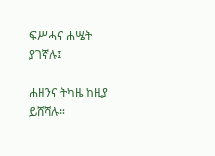ፍሥሓና ሐሤት ያገኛሉ፤

ሐዘንና ትካዜ ከዚያ ይሸሻሉ።